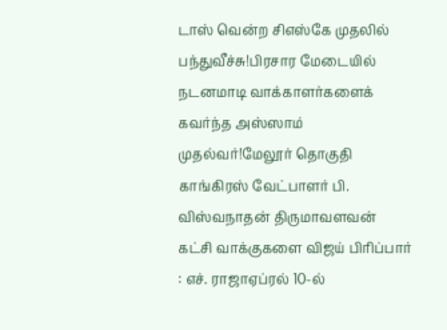டாஸ் வென்ற சிஎஸ்கே முதலில் பந்துவீச்சு!பிரசார மேடையில் நடனமாடி வாக்காளர்களைக் கவர்ந்த அஸ்ஸாம் முதல்வர்!மேலூர் தொகுதி காங்கிரஸ் வேட்பாளர் பி. விஸ்வநாதன் திருமாவளவன் கட்சி வாக்குகளை விஜய் பிரிப்பார் : எச். ராஜாஏப்ரல் 10-ல்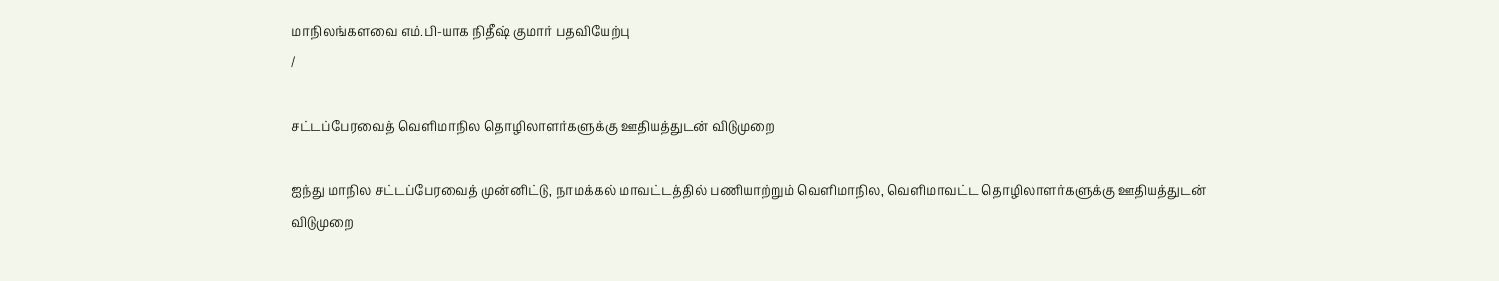மாநிலங்களவை எம்.பி-யாக நிதீஷ் குமார் பதவியேற்பு
/

சட்டப்பேரவைத் வெளிமாநில தொழிலாளர்களுக்கு ஊதியத்துடன் விடுமுறை

ஐந்து மாநில சட்டப்பேரவைத் முன்னிட்டு, நாமக்கல் மாவட்டத்தில் பணியாற்றும் வெளிமாநில, வெளிமாவட்ட தொழிலாளர்களுக்கு ஊதியத்துடன் விடுமுறை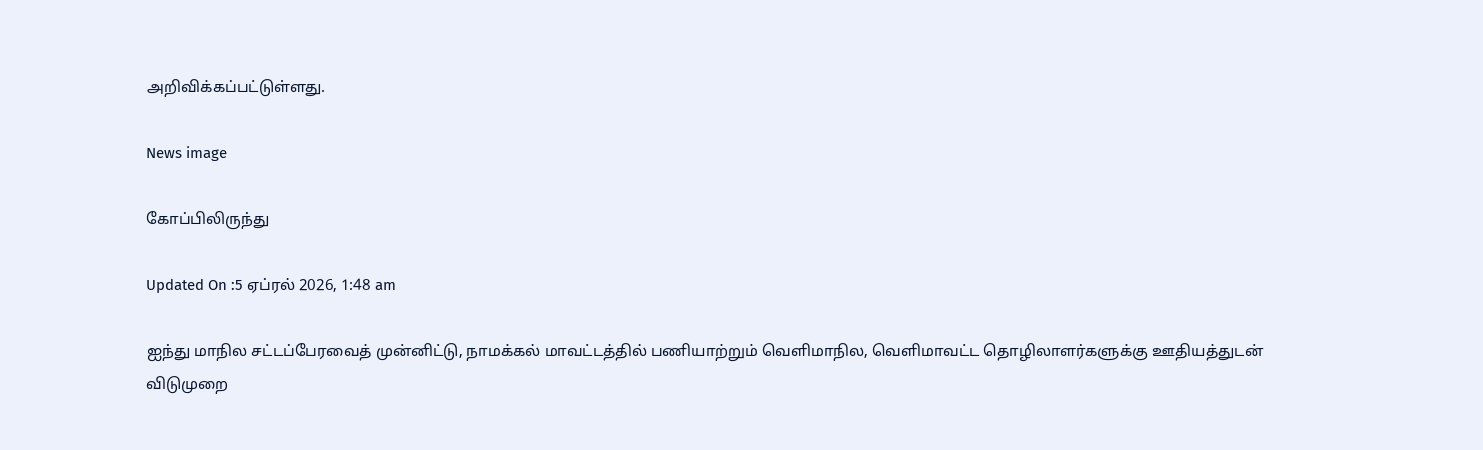அறிவிக்கப்பட்டுள்ளது.

News image

கோப்பிலிருந்து

Updated On :5 ஏப்ரல் 2026, 1:48 am

ஐந்து மாநில சட்டப்பேரவைத் முன்னிட்டு, நாமக்கல் மாவட்டத்தில் பணியாற்றும் வெளிமாநில, வெளிமாவட்ட தொழிலாளர்களுக்கு ஊதியத்துடன் விடுமுறை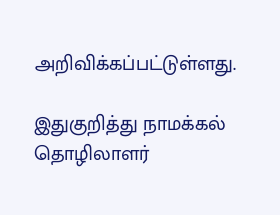அறிவிக்கப்பட்டுள்ளது.

இதுகுறித்து நாமக்கல் தொழிலாளர்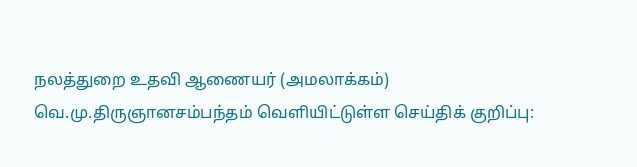நலத்துறை உதவி ஆணையர் (அமலாக்கம்) வெ.மு.திருஞானசம்பந்தம் வெளியிட்டுள்ள செய்திக் குறிப்பு: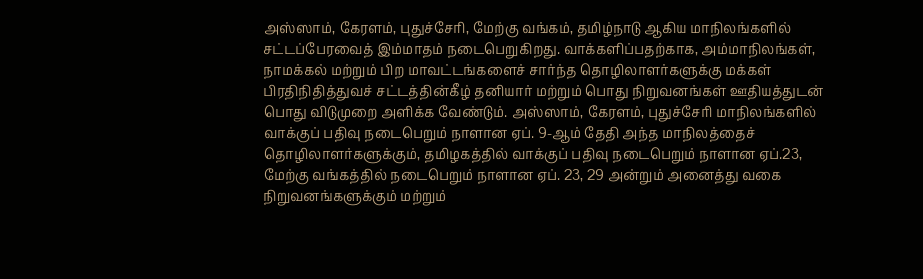அஸ்ஸாம், கேரளம், புதுச்சேரி, மேற்கு வங்கம், தமிழ்நாடு ஆகிய மாநிலங்களில் சட்டப்பேரவைத் இம்மாதம் நடைபெறுகிறது. வாக்களிப்பதற்காக, அம்மாநிலங்கள், நாமக்கல் மற்றும் பிற மாவட்டங்களைச் சார்ந்த தொழிலாளர்களுக்கு மக்கள் பிரதிநிதித்துவச் சட்டத்தின்கீழ் தனியார் மற்றும் பொது நிறுவனங்கள் ஊதியத்துடன் பொது விடுமுறை அளிக்க வேண்டும். அஸ்ஸாம், கேரளம், புதுச்சேரி மாநிலங்களில் வாக்குப் பதிவு நடைபெறும் நாளான ஏப். 9-ஆம் தேதி அந்த மாநிலத்தைச் தொழிலாளர்களுக்கும், தமிழகத்தில் வாக்குப் பதிவு நடைபெறும் நாளான ஏப்.23, மேற்கு வங்கத்தில் நடைபெறும் நாளான ஏப். 23, 29 அன்றும் அனைத்து வகை நிறுவனங்களுக்கும் மற்றும்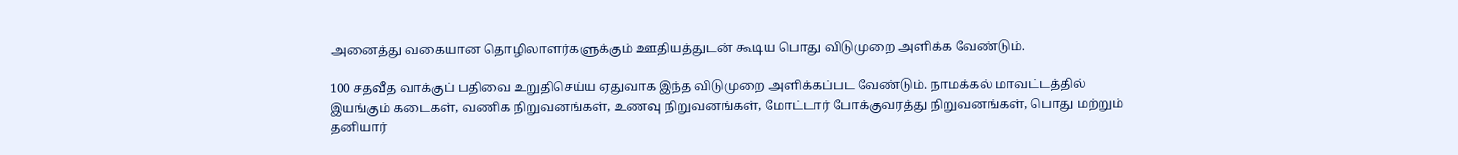அனைத்து வகையான தொழிலாளர்களுக்கும் ஊதியத்துடன் கூடிய பொது விடுமுறை அளிக்க வேண்டும்.

100 சதவீத வாக்குப் பதிவை உறுதிசெய்ய ஏதுவாக இந்த விடுமுறை அளிக்கப்பட வேண்டும். நாமக்கல் மாவட்டத்தில் இயங்கும் கடைகள், வணிக நிறுவனங்கள், உணவு நிறுவனங்கள், மோட்டார் போக்குவரத்து நிறுவனங்கள், பொது மற்றும் தனியார்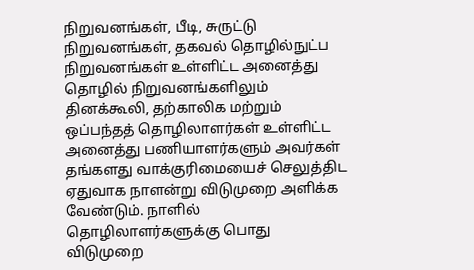நிறுவனங்கள், பீடி, சுருட்டு நிறுவனங்கள், தகவல் தொழில்நுட்ப நிறுவனங்கள் உள்ளிட்ட அனைத்து தொழில் நிறுவனங்களிலும் தினக்கூலி, தற்காலிக மற்றும் ஒப்பந்தத் தொழிலாளர்கள் உள்ளிட்ட அனைத்து பணியாளர்களும் அவர்கள் தங்களது வாக்குரிமையைச் செலுத்திட ஏதுவாக நாளன்று விடுமுறை அளிக்க வேண்டும். நாளில் தொழிலாளர்களுக்கு பொது விடுமுறை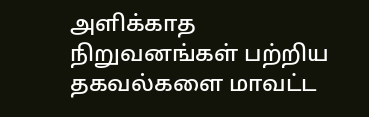அளிக்காத நிறுவனங்கள் பற்றிய தகவல்களை மாவட்ட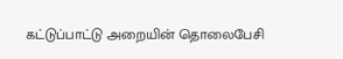கட்டுப்பாட்டு அறையின் தொலைபேசி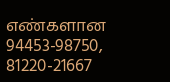எண்களான 94453-98750, 81220-21667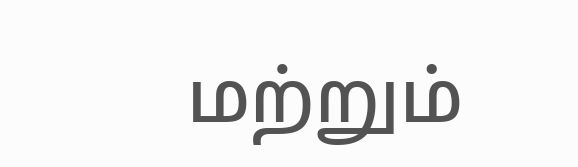மற்றும்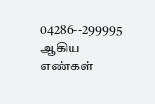04286--299995 ஆகிய எண்கள்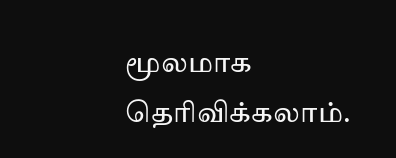மூலமாக தெரிவிக்கலாம்.